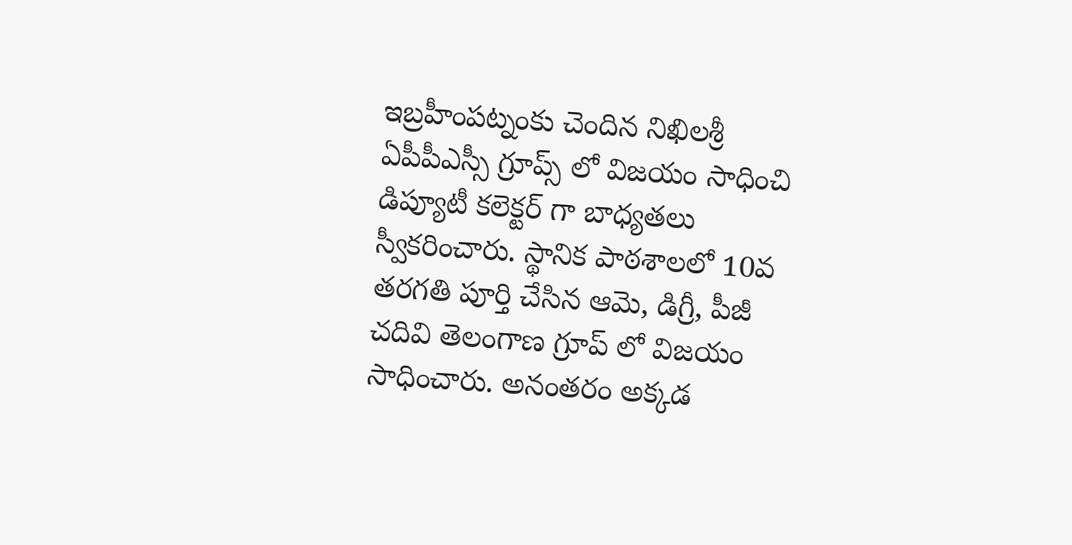ఇబ్రహీంపట్నంకు చెందిన నిఖిలశ్రీ ఏపీపీఎస్సీ గ్రూప్స్ లో విజయం సాధించి డిప్యూటీ కలెక్టర్ గా బాధ్యతలు స్వీకరించారు. స్థానిక పాఠశాలలో 10వ తరగతి పూర్తి చేసిన ఆమె, డిగ్రీ, పీజీ చదివి తెలంగాణ గ్రూప్ లో విజయం సాధించారు. అనంతరం అక్కడ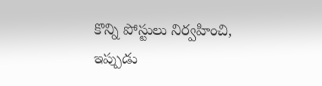కొన్ని పోస్టులు నిర్వహించి, ఇప్పుడు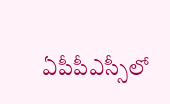ఏపీపీఎస్సీలో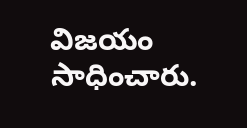విజయం సాధించారు.